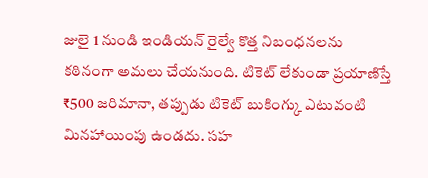జులై 1 నుండి ఇండియన్ రైల్వే కొత్త నిబంధనలను కఠినంగా అమలు చేయనుంది. టికెట్ లేకుండా ప్రయాణిస్తే ₹500 జరిమానా, తప్పుడు టికెట్ బుకింగ్కు ఎటువంటి మినహాయింపు ఉండదు. సహ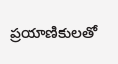ప్రయాణికులతో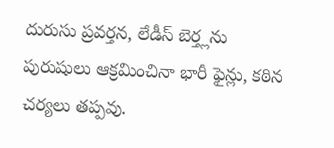దురుసు ప్రవర్తన, లేడీస్ బెర్త్లను పురుషులు ఆక్రమించినా భారీ ఫైన్లు, కఠిన చర్యలు తప్పవు.